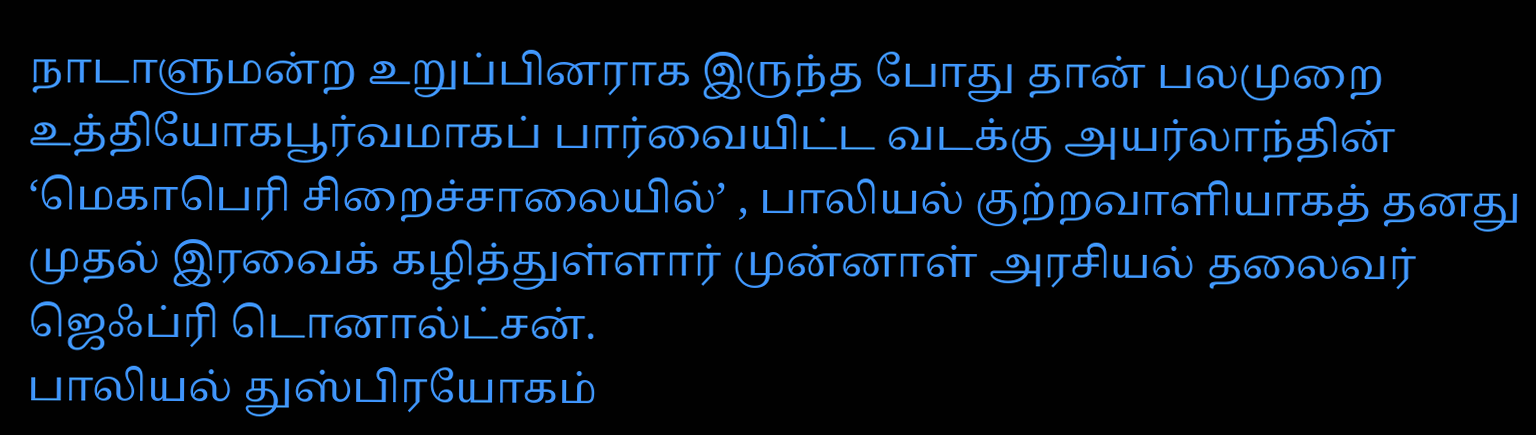நாடாளுமன்ற உறுப்பினராக இருந்த போது தான் பலமுறை உத்தியோகபூர்வமாகப் பார்வையிட்ட வடக்கு அயர்லாந்தின் ‘மெகாபெரி சிறைச்சாலையில்’ , பாலியல் குற்றவாளியாகத் தனது முதல் இரவைக் கழித்துள்ளார் முன்னாள் அரசியல் தலைவர் ஜெஃப்ரி டொனால்ட்சன்.
பாலியல் துஸ்பிரயோகம்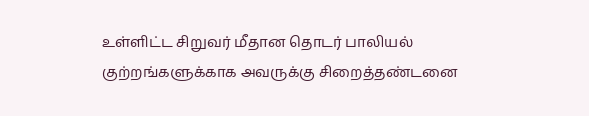உள்ளிட்ட சிறுவர் மீதான தொடர் பாலியல் குற்றங்களுக்காக அவருக்கு சிறைத்தண்டனை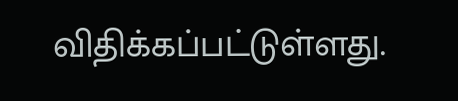விதிக்கப்பட்டுள்ளது.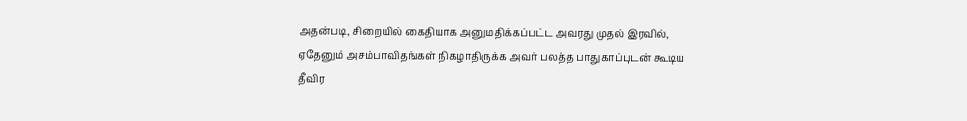அதன்படி, சிறையில் கைதியாக அனுமதிக்கப்பட்ட அவரது முதல் இரவில், ஏதேனும் அசம்பாவிதங்கள் நிகழாதிருக்க அவர் பலத்த பாதுகாப்புடன் கூடிய தீவிர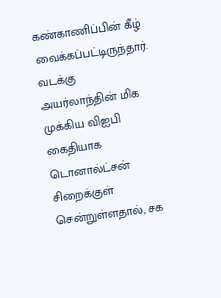கண்காணிப்பின் கீழ் வைக்கப்பட்டிருந்தார்.
வடக்கு அயர்லாந்தின் மிக முக்கிய விஐபி கைதியாக டொனால்ட்சன் சிறைக்குள் சென்றுள்ளதால், சக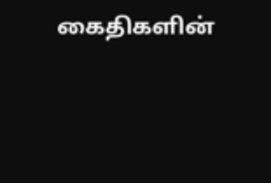கைதிகளின்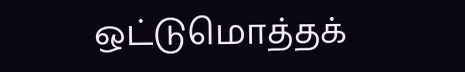ஒட்டுமொத்தக்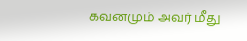கவனமும் அவர் மீது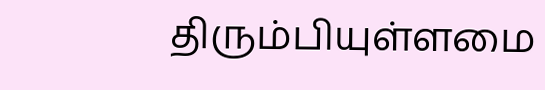திரும்பியுள்ளமை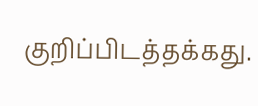குறிப்பிடத்தக்கது.